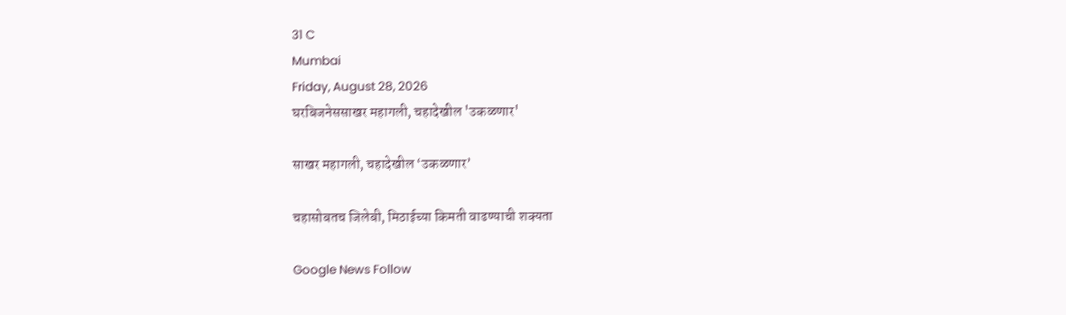31 C
Mumbai
Friday, August 28, 2026
घरबिजनेससाखर महागली, चहादेखील 'उकळणार'

साखर महागली, चहादेखील ‘उकळणार’

चहासोबतच जिलेबी, मिठाईच्या किमती वाढण्याची शक्यता

Google News Follow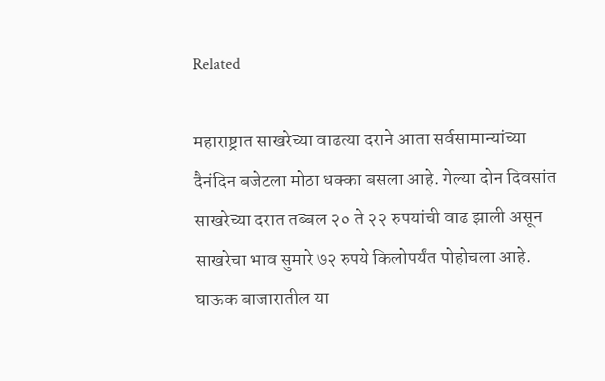Related

महाराष्ट्रात साखरेच्या वाढत्या दराने आता सर्वसामान्यांच्या दैनंदिन बजेटला मोठा धक्का बसला आहे. गेल्या दोन दिवसांत साखरेच्या दरात तब्बल २० ते २२ रुपयांची वाढ झाली असून साखरेचा भाव सुमारे ७२ रुपये किलोपर्यंत पोहोचला आहे. घाऊक बाजारातील या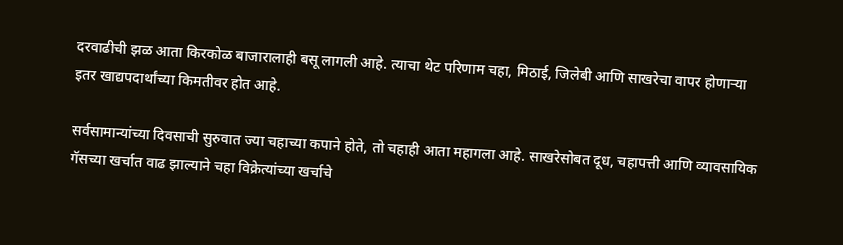दरवाढीची झळ आता किरकोळ बाजारालाही बसू लागली आहे. त्याचा थेट परिणाम चहा, मिठाई, जिलेबी आणि साखरेचा वापर होणाऱ्या इतर खाद्यपदार्थांच्या किमतीवर होत आहे.

सर्वसामान्यांच्या दिवसाची सुरुवात ज्या चहाच्या कपाने होते, तो चहाही आता महागला आहे. साखरेसोबत दूध, चहापत्ती आणि व्यावसायिक गॅसच्या खर्चात वाढ झाल्याने चहा विक्रेत्यांच्या खर्चाचे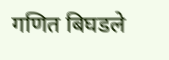गणित बिघडले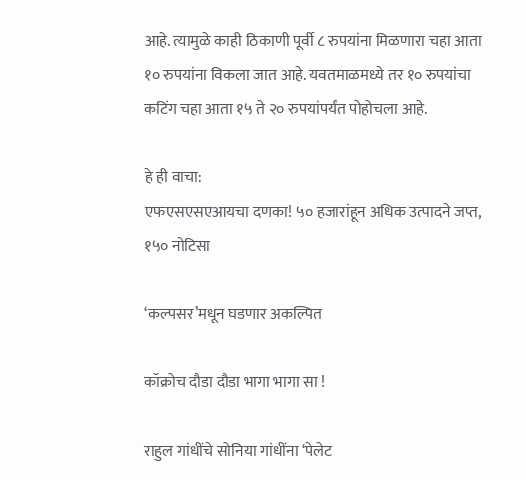आहे. त्यामुळे काही ठिकाणी पूर्वी ८ रुपयांना मिळणारा चहा आता १० रुपयांना विकला जात आहे. यवतमाळमध्ये तर १० रुपयांचा कटिंग चहा आता १५ ते २० रुपयांपर्यंत पोहोचला आहे.

हे ही वाचा:
एफएसएसएआयचा दणका! ५० हजारांहून अधिक उत्पादने जप्त, १५० नोटिसा

‘कल्पसर’मधून घडणार अकल्पित

कॉक्रोच दौडा दौडा भागा भागा सा !

राहुल गांधींचे सोनिया गांधींना ‘पेलेट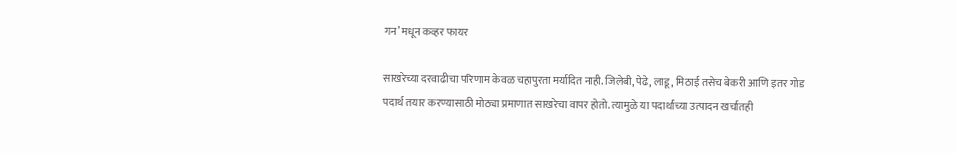गन’ मधून कव्हर फायर

साखरेच्या दरवाढीचा परिणाम केवळ चहापुरता मर्यादित नाही. जिलेबी, पेढे, लाडू, मिठाई तसेच बेकरी आणि इतर गोड पदार्थ तयार करण्यासाठी मोठ्या प्रमाणात साखरेचा वापर होतो. त्यामुळे या पदार्थांच्या उत्पादन खर्चातही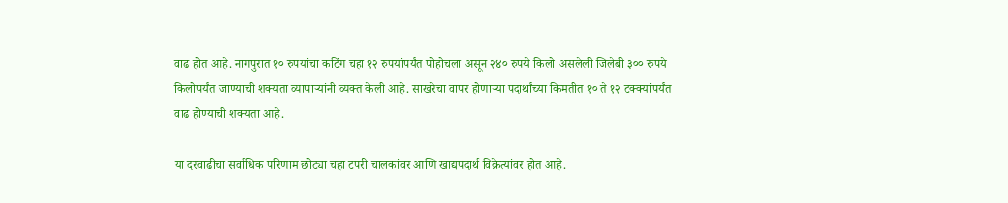वाढ होत आहे. नागपुरात १० रुपयांचा कटिंग चहा १२ रुपयांपर्यंत पोहोचला असून २४० रुपये किलो असलेली जिलेबी ३०० रुपये किलोपर्यंत जाण्याची शक्यता व्यापाऱ्यांनी व्यक्त केली आहे. साखरेचा वापर होणाऱ्या पदार्थांच्या किमतीत १० ते १२ टक्क्यांपर्यंत वाढ होण्याची शक्यता आहे.

या दरवाढीचा सर्वाधिक परिणाम छोट्या चहा टपरी चालकांवर आणि खाद्यपदार्थ विक्रेत्यांवर होत आहे.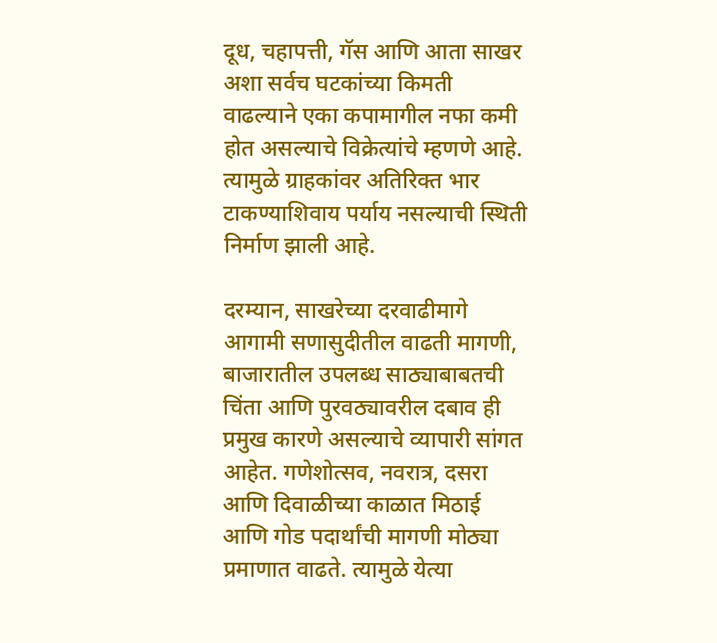दूध, चहापत्ती, गॅस आणि आता साखर अशा सर्वच घटकांच्या किमती वाढल्याने एका कपामागील नफा कमी होत असल्याचे विक्रेत्यांचे म्हणणे आहे. त्यामुळे ग्राहकांवर अतिरिक्त भार टाकण्याशिवाय पर्याय नसल्याची स्थिती निर्माण झाली आहे.

दरम्यान, साखरेच्या दरवाढीमागे आगामी सणासुदीतील वाढती मागणी, बाजारातील उपलब्ध साठ्याबाबतची चिंता आणि पुरवठ्यावरील दबाव ही प्रमुख कारणे असल्याचे व्यापारी सांगत आहेत. गणेशोत्सव, नवरात्र, दसरा आणि दिवाळीच्या काळात मिठाई आणि गोड पदार्थांची मागणी मोठ्या प्रमाणात वाढते. त्यामुळे येत्या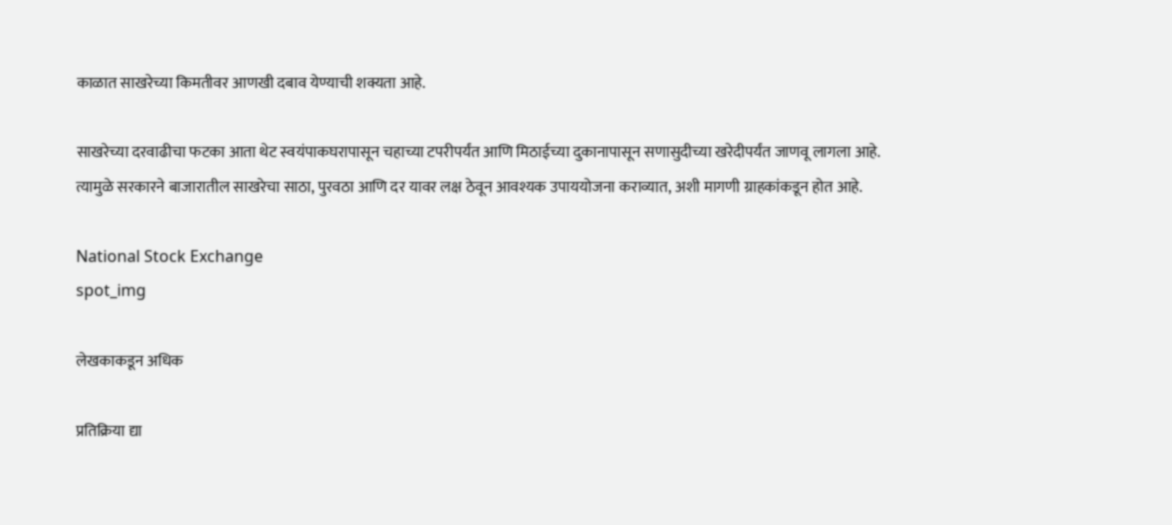काळात साखरेच्या किमतीवर आणखी दबाव येण्याची शक्यता आहे.

साखरेच्या दरवाढीचा फटका आता थेट स्वयंपाकघरापासून चहाच्या टपरीपर्यंत आणि मिठाईच्या दुकानापासून सणासुदीच्या खरेदीपर्यंत जाणवू लागला आहे. त्यामुळे सरकारने बाजारातील साखरेचा साठा, पुरवठा आणि दर यावर लक्ष ठेवून आवश्यक उपाययोजना कराव्यात, अशी मागणी ग्राहकांकडून होत आहे.

National Stock Exchange
spot_img

लेखकाकडून अधिक

प्रतिक्रिया द्या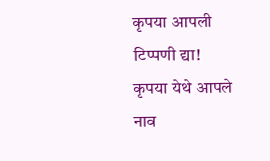कृपया आपली टिप्पणी द्या!
कृपया येथे आपले नाव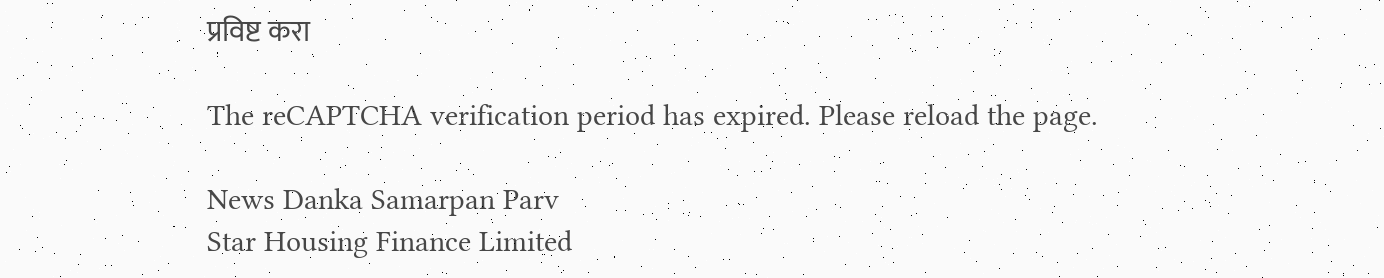प्रविष्ट करा

The reCAPTCHA verification period has expired. Please reload the page.

News Danka Samarpan Parv
Star Housing Finance Limited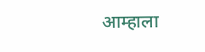आम्हाला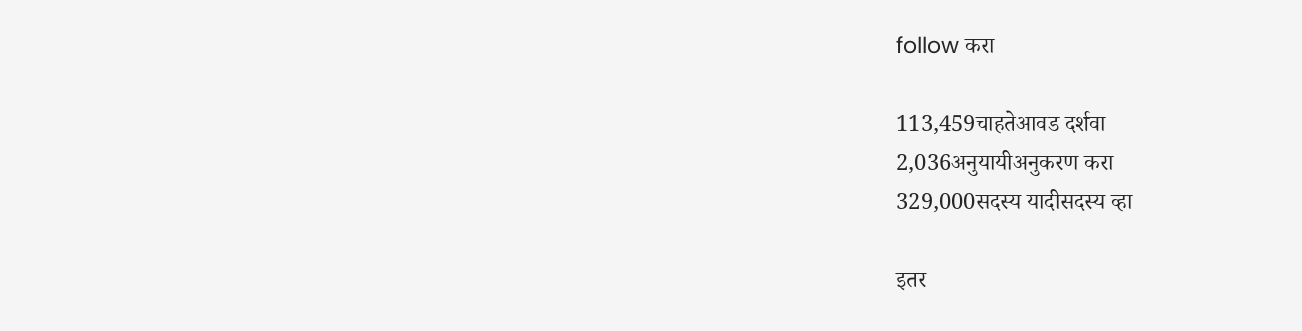follow करा

113,459चाहतेआवड दर्शवा
2,036अनुयायीअनुकरण करा
329,000सदस्य यादीसदस्य व्हा

इतर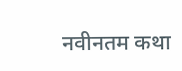नवीनतम कथा